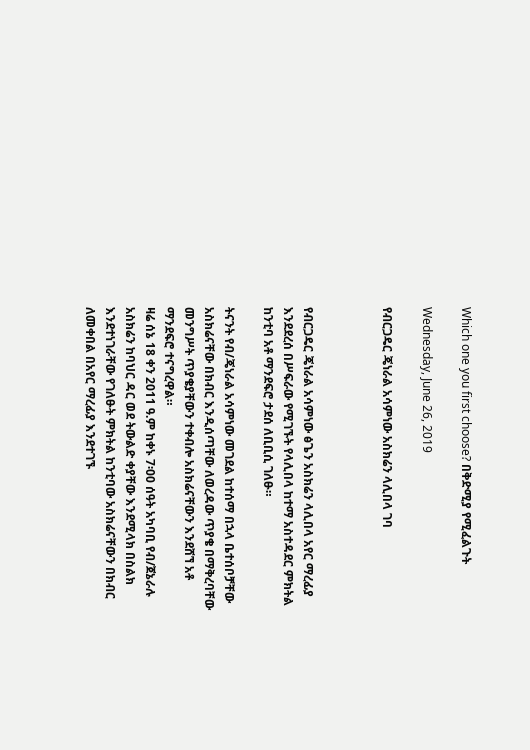Which one you first choose? በቅድሚያ የሚፈልጉት

Wednesday, June 26, 2019

የብርጋዴር ጄነራል አሳምነው አስክሬን ላሊበላ ገባ



የብርጋዴር ጄነራል አሳምነው ፅጌን አስክሬን ላሊበላ አየር ማረፊያ እንደደረሰ በሥፍራው የሚገኙት የላሊበላ ከተማ አስተዳደር ምክትል ከንቲባ አቶ ማንደፍሮ ታደሰ ለቢቢሲ ገለፁ።

ትናንት የብ/ጄነራል አሳምነው መገደል ከተሰማ በኋላ ቤተሰቦቻቸው አስክሬናቸው በክብር እንዲሰጣቸው ለወረዳው ጥያቄ በማቅረባቸው መንግሥት ጥያቄያቸውን ተቀብሎ አስክሬናቸውን እንደሸኘ አቶ ማንደፍሮ ተናግረዋል።
ዛሬ ሰኔ 18 ቀን 2011 ዓ.ም ከቀኑ 7፡00 ሰዓት አካባቢ የብ/ጀኔራሉ አስክሬን ከባህር ዳር ወደ ትውልድ ቀያቸው እንደሚላክ በስልክ እንደተነገራቸው የገለፁት ምክትል ከንቲባው አስክሬናቸውን በክብር ለመቀበል በአየር ማረፊያ እንደተገኙ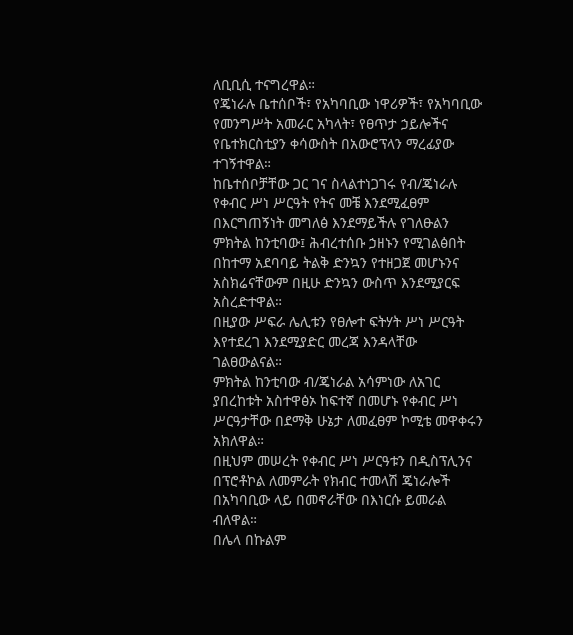ለቢቢሲ ተናግረዋል።
የጄነራሉ ቤተሰቦች፣ የአካባቢው ነዋሪዎች፣ የአካባቢው የመንግሥት አመራር አካላት፣ የፀጥታ ኃይሎችና የቤተክርስቲያን ቀሳውስት በአውሮፕላን ማረፊያው ተገኝተዋል።
ከቤተሰቦቻቸው ጋር ገና ስላልተነጋገሩ የብ/ጄነራሉ የቀብር ሥነ ሥርዓት የትና መቼ እንደሚፈፀም በእርግጠኝነት መግለፅ እንደማይችሉ የገለፁልን ምክትል ከንቲባው፤ ሕብረተሰቡ ኃዘኑን የሚገልፅበት በከተማ አደባባይ ትልቅ ድንኳን የተዘጋጀ መሆኑንና አስክሬናቸውም በዚሁ ድንኳን ውስጥ እንደሚያርፍ አስረድተዋል።
በዚያው ሥፍራ ሌሊቱን የፀሎተ ፍትሃት ሥነ ሥርዓት እየተደረገ እንደሚያድር መረጃ እንዳላቸው ገልፀውልናል።
ምክትል ከንቲባው ብ/ጄነራል አሳምነው ለአገር ያበረከቱት አስተዋፅኦ ከፍተኛ በመሆኑ የቀብር ሥነ ሥርዓታቸው በደማቅ ሁኔታ ለመፈፀም ኮሚቴ መዋቀሩን አክለዋል።
በዚህም መሠረት የቀብር ሥነ ሥርዓቱን በዲስፕሊንና በፕሮቶኮል ለመምራት የክብር ተመላሽ ጄነራሎች በአካባቢው ላይ በመኖራቸው በእነርሱ ይመራል ብለዋል።
በሌላ በኩልም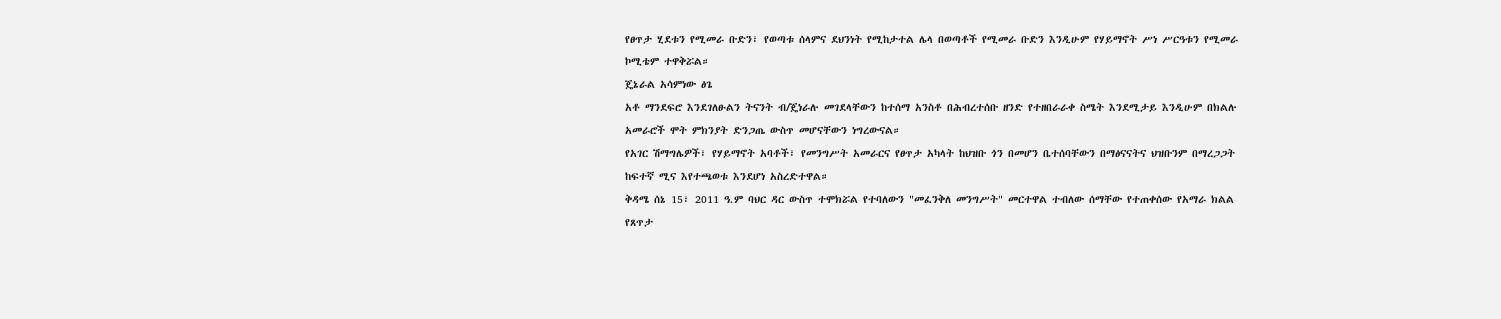የፀጥታ ሂደቱን የሚመራ ቡድን፣ የወጣቱ ሰላምና ደህንነት የሚከታተል ሌላ በወጣቶች የሚመራ ቡድን እንዲሁም የሃይማኖት ሥነ ሥርዓቱን የሚመራ ኮሚቴም ተዋቅሯል።
ጄኔራል አሳምነው ፅጌ
አቶ ማንደፍሮ እንደገለፁልን ትናንት ብ/ጄነራሉ መገደላቸውን ከተሰማ አንስቶ በሕብረተሰቡ ዘንድ የተዘበራራቀ ስሜት እንደሚታይ እንዲሁም በክልሉ አመራሮች ሞት ምክንያት ድንጋጤ ውስጥ መሆናቸውን ነግረውናል።
የአገር ሽማግሌዎች፣ የሃይማኖት አባቶች፣ የመንግሥት አመራርና የፀጥታ አካላት ከህዝቡ ጎን በመሆን ቤተሰባቸውን በማፅናናትና ህዝቡንም በማረጋጋት ከፍተኛ ሚና እየተጫወቱ እንደሆነ አስረድተዋል።
ቅዳሜ ሰኔ 15፣ 2011 ዓ.ም ባህር ዳር ውስጥ ተሞክሯል የተባለውን "መፈንቅለ መንግሥት" መርተዋል ተብለው ሰማቸው የተጠቀሰው የአማራ ክልል የጸጥታ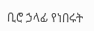ቢሮ ኃላፊ የነበሩት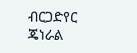ብርጋድየር ጄነራል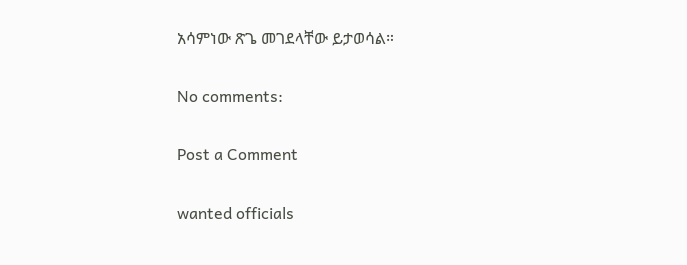አሳምነው ጽጌ መገደላቸው ይታወሳል።

No comments:

Post a Comment

wanted officials